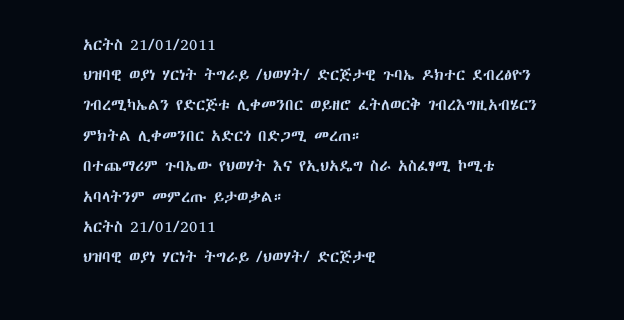አርትስ 21/01/2011
ህዝባዊ ወያነ ሃርነት ትግራይ /ህወሃት/ ድርጅታዊ ጉባኤ ዶክተር ደብረፅዮን ገብረሚካኤልን የድርጅቱ ሊቀመንበር ወይዘሮ ፈትለወርቅ ገብረእግዚአብሄርን ምክትል ሊቀመንበር አድርጎ በድጋሚ መረጠ።
በተጨማሪም ጉባኤው የህወሃት እና የኢህአዴግ ስራ አስፈፃሚ ኮሚቴ አባላትንም መምረጡ ይታወቃል።
አርትስ 21/01/2011
ህዝባዊ ወያነ ሃርነት ትግራይ /ህወሃት/ ድርጅታዊ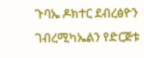ጉባኤ ዶክተር ደብረፅዮን ገብረሚካኤልን የድርጅቱ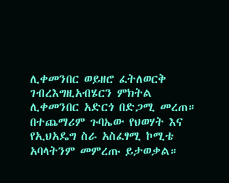ሊቀመንበር ወይዘሮ ፈትለወርቅ ገብረእግዚአብሄርን ምክትል ሊቀመንበር አድርጎ በድጋሚ መረጠ።
በተጨማሪም ጉባኤው የህወሃት እና የኢህአዴግ ስራ አስፈፃሚ ኮሚቴ አባላትንም መምረጡ ይታወቃል።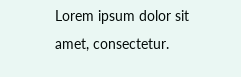Lorem ipsum dolor sit amet, consectetur.